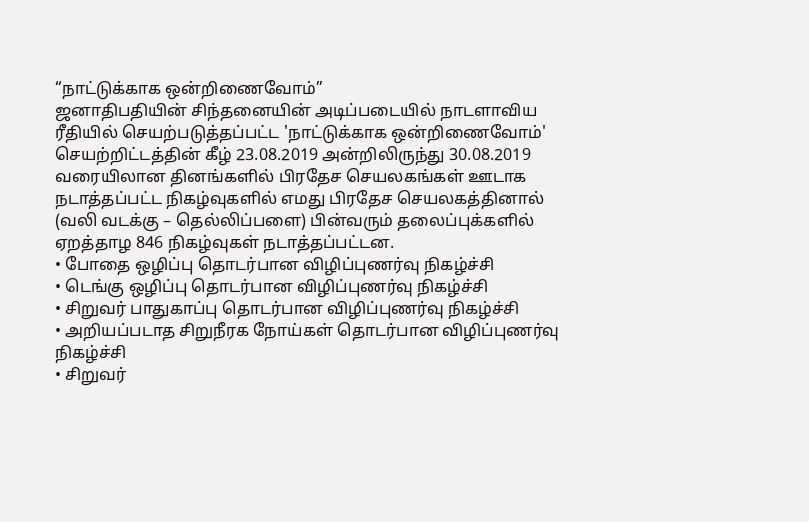“நாட்டுக்காக ஒன்றிணைவோம்”
ஜனாதிபதியின் சிந்தனையின் அடிப்படையில் நாடளாவிய ரீதியில் செயற்படுத்தப்பட்ட 'நாட்டுக்காக ஒன்றிணைவோம்' செயற்றிட்டத்தின் கீழ் 23.08.2019 அன்றிலிருந்து 30.08.2019 வரையிலான தினங்களில் பிரதேச செயலகங்கள் ஊடாக நடாத்தப்பட்ட நிகழ்வுகளில் எமது பிரதேச செயலகத்தினால் (வலி வடக்கு – தெல்லிப்பளை) பின்வரும் தலைப்புக்களில் ஏறத்தாழ 846 நிகழ்வுகள் நடாத்தப்பட்டன.
• போதை ஒழிப்பு தொடர்பான விழிப்புணர்வு நிகழ்ச்சி
• டெங்கு ஒழிப்பு தொடர்பான விழிப்புணர்வு நிகழ்ச்சி
• சிறுவர் பாதுகாப்பு தொடர்பான விழிப்புணர்வு நிகழ்ச்சி
• அறியப்படாத சிறுநீரக நோய்கள் தொடர்பான விழிப்புணர்வு நிகழ்ச்சி
• சிறுவர்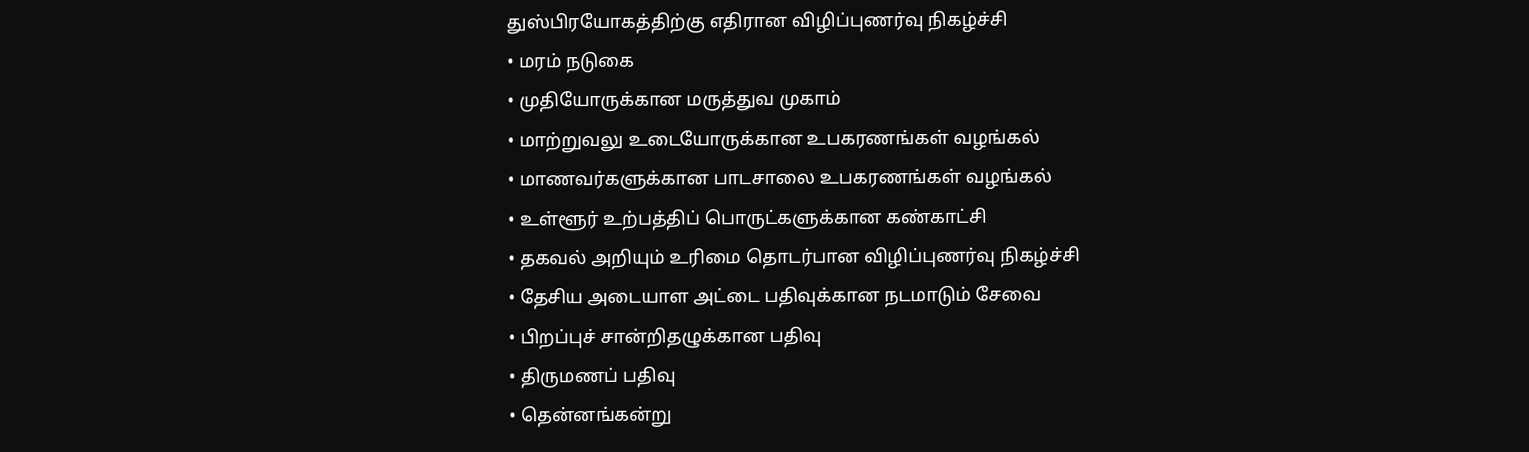துஸ்பிரயோகத்திற்கு எதிரான விழிப்புணர்வு நிகழ்ச்சி
• மரம் நடுகை
• முதியோருக்கான மருத்துவ முகாம்
• மாற்றுவலு உடையோருக்கான உபகரணங்கள் வழங்கல்
• மாணவர்களுக்கான பாடசாலை உபகரணங்கள் வழங்கல்
• உள்ளூர் உற்பத்திப் பொருட்களுக்கான கண்காட்சி
• தகவல் அறியும் உரிமை தொடர்பான விழிப்புணர்வு நிகழ்ச்சி
• தேசிய அடையாள அட்டை பதிவுக்கான நடமாடும் சேவை
• பிறப்புச் சான்றிதழுக்கான பதிவு
• திருமணப் பதிவு
• தென்னங்கன்று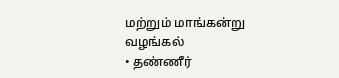மற்றும் மாங்கன்று வழங்கல்
• தண்ணீர்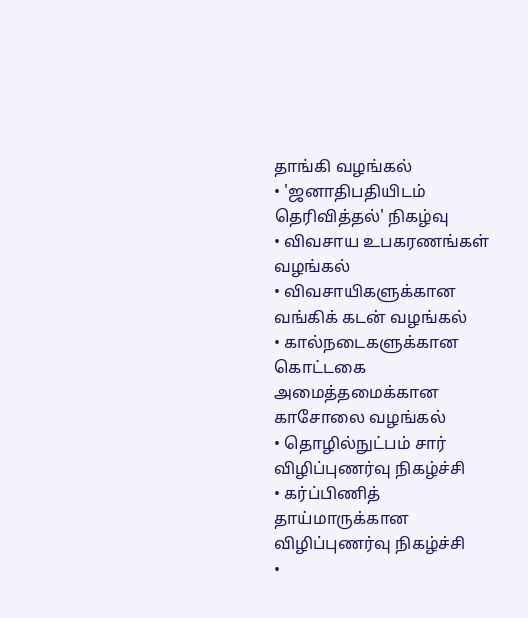தாங்கி வழங்கல்
• 'ஜனாதிபதியிடம் தெரிவித்தல்' நிகழ்வு
• விவசாய உபகரணங்கள் வழங்கல்
• விவசாயிகளுக்கான வங்கிக் கடன் வழங்கல்
• கால்நடைகளுக்கான கொட்டகை அமைத்தமைக்கான காசோலை வழங்கல்
• தொழில்நுட்பம் சார் விழிப்புணர்வு நிகழ்ச்சி
• கர்ப்பிணித் தாய்மாருக்கான விழிப்புணர்வு நிகழ்ச்சி
•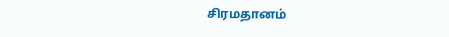சிரமதானம்